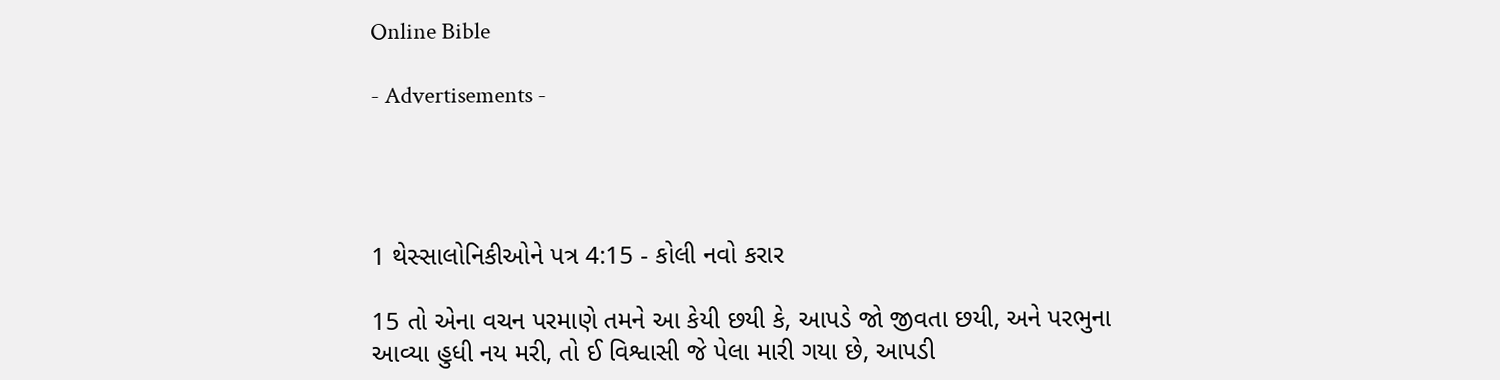Online Bible

- Advertisements -




1 થેસ્સાલોનિકીઓને પત્ર 4:15 - કોલી નવો કરાર

15 તો એના વચન પરમાણે તમને આ કેયી છયી કે, આપડે જો જીવતા છયી, અને પરભુના આવ્યા હુધી નય મરી, તો ઈ વિશ્વાસી જે પેલા મારી ગયા છે, આપડી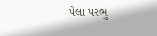પેલા પરભુ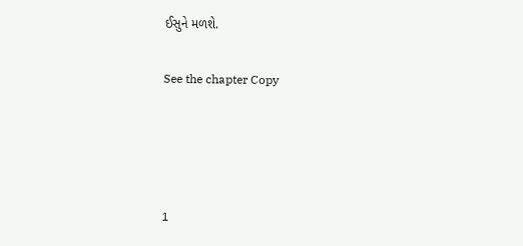ઈસુને મળશે.

See the chapter Copy




1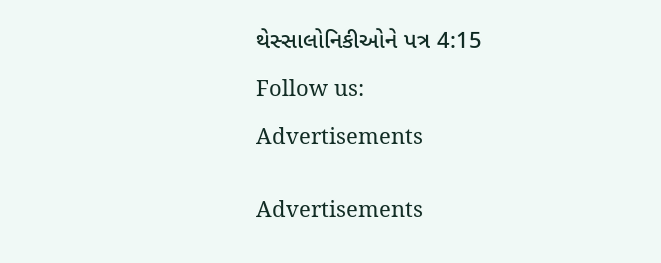થેસ્સાલોનિકીઓને પત્ર 4:15

Follow us:

Advertisements


Advertisements